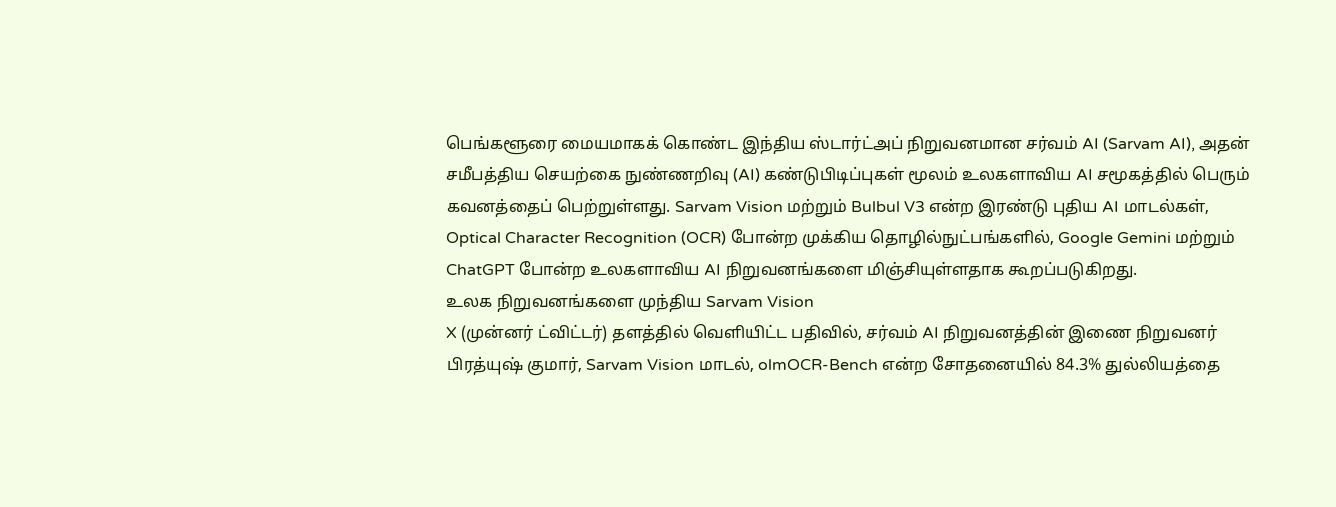பெங்களூரை மையமாகக் கொண்ட இந்திய ஸ்டார்ட்அப் நிறுவனமான சர்வம் AI (Sarvam AI), அதன் சமீபத்திய செயற்கை நுண்ணறிவு (AI) கண்டுபிடிப்புகள் மூலம் உலகளாவிய AI சமூகத்தில் பெரும் கவனத்தைப் பெற்றுள்ளது. Sarvam Vision மற்றும் Bulbul V3 என்ற இரண்டு புதிய AI மாடல்கள், Optical Character Recognition (OCR) போன்ற முக்கிய தொழில்நுட்பங்களில், Google Gemini மற்றும் ChatGPT போன்ற உலகளாவிய AI நிறுவனங்களை மிஞ்சியுள்ளதாக கூறப்படுகிறது.
உலக நிறுவனங்களை முந்திய Sarvam Vision
X (முன்னர் ட்விட்டர்) தளத்தில் வெளியிட்ட பதிவில், சர்வம் AI நிறுவனத்தின் இணை நிறுவனர் பிரத்யுஷ் குமார், Sarvam Vision மாடல், olmOCR-Bench என்ற சோதனையில் 84.3% துல்லியத்தை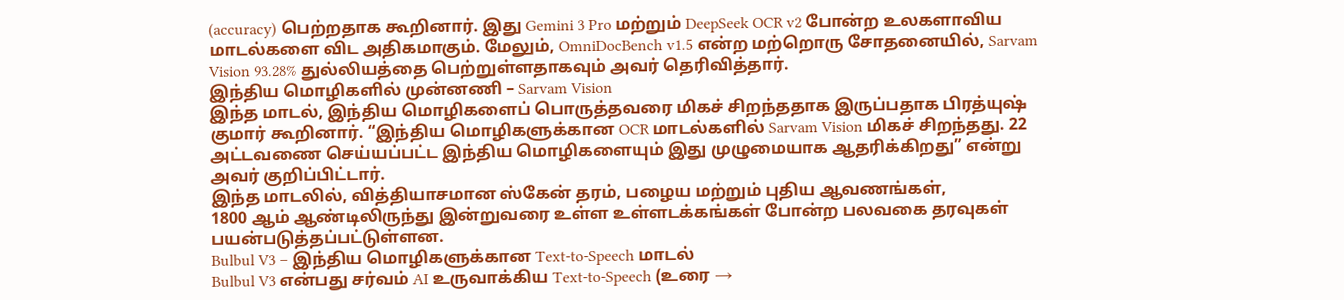(accuracy) பெற்றதாக கூறினார். இது Gemini 3 Pro மற்றும் DeepSeek OCR v2 போன்ற உலகளாவிய மாடல்களை விட அதிகமாகும். மேலும், OmniDocBench v1.5 என்ற மற்றொரு சோதனையில், Sarvam Vision 93.28% துல்லியத்தை பெற்றுள்ளதாகவும் அவர் தெரிவித்தார்.
இந்திய மொழிகளில் முன்னணி – Sarvam Vision
இந்த மாடல், இந்திய மொழிகளைப் பொருத்தவரை மிகச் சிறந்ததாக இருப்பதாக பிரத்யுஷ் குமார் கூறினார். “இந்திய மொழிகளுக்கான OCR மாடல்களில் Sarvam Vision மிகச் சிறந்தது. 22 அட்டவணை செய்யப்பட்ட இந்திய மொழிகளையும் இது முழுமையாக ஆதரிக்கிறது” என்று அவர் குறிப்பிட்டார்.
இந்த மாடலில், வித்தியாசமான ஸ்கேன் தரம், பழைய மற்றும் புதிய ஆவணங்கள்,
1800 ஆம் ஆண்டிலிருந்து இன்றுவரை உள்ள உள்ளடக்கங்கள் போன்ற பலவகை தரவுகள் பயன்படுத்தப்பட்டுள்ளன.
Bulbul V3 – இந்திய மொழிகளுக்கான Text-to-Speech மாடல்
Bulbul V3 என்பது சர்வம் AI உருவாக்கிய Text-to-Speech (உரை →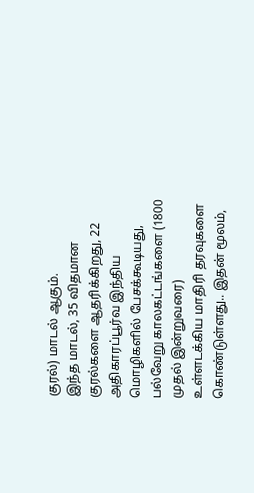குரல்) மாடல் ஆகும்.
இந்த மாடல், 35 விதமான குரல்களை ஆதரிக்கிறது, 22 அதிகாரப்பூர்வ இந்திய மொழிகளில் பேசக்கூடியது, பல்வேறு காலகட்டங்களை (1800 முதல் இன்றுவரை) உள்ளடக்கிய மாதிரி தரவுகளை கொண்டுள்ளது.. இதன் மூலம்,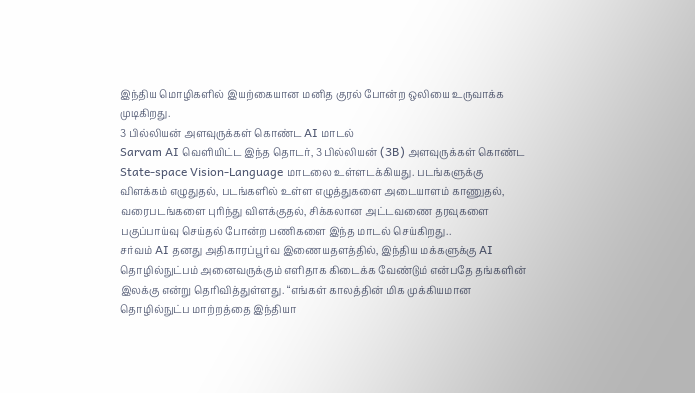இந்திய மொழிகளில் இயற்கையான மனித குரல் போன்ற ஒலியை உருவாக்க முடிகிறது.
3 பில்லியன் அளவுருக்கள் கொண்ட AI மாடல்
Sarvam AI வெளியிட்ட இந்த தொடர், 3 பில்லியன் (3B) அளவுருக்கள் கொண்ட State-space Vision-Language மாடலை உள்ளடக்கியது. படங்களுக்கு விளக்கம் எழுதுதல், படங்களில் உள்ள எழுத்துகளை அடையாளம் காணுதல், வரைபடங்களை புரிந்து விளக்குதல், சிக்கலான அட்டவணை தரவுகளை பகுப்பாய்வு செய்தல் போன்ற பணிகளை இந்த மாடல் செய்கிறது..
சர்வம் AI தனது அதிகாரப்பூர்வ இணையதளத்தில், இந்திய மக்களுக்கு AI தொழில்நுட்பம் அனைவருக்கும் எளிதாக கிடைக்க வேண்டும் என்பதே தங்களின் இலக்கு என்று தெரிவித்துள்ளது. “எங்கள் காலத்தின் மிக முக்கியமான தொழில்நுட்ப மாற்றத்தை இந்தியா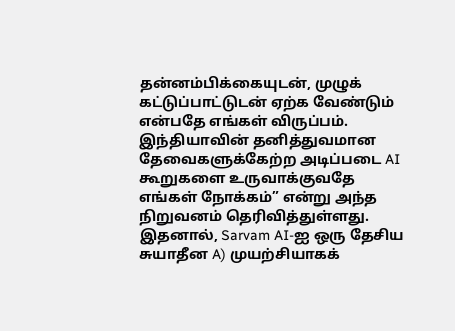தன்னம்பிக்கையுடன், முழுக் கட்டுப்பாட்டுடன் ஏற்க வேண்டும் என்பதே எங்கள் விருப்பம். இந்தியாவின் தனித்துவமான தேவைகளுக்கேற்ற அடிப்படை AI கூறுகளை உருவாக்குவதே எங்கள் நோக்கம்” என்று அந்த நிறுவனம் தெரிவித்துள்ளது. இதனால், Sarvam AI-ஐ ஒரு தேசிய சுயாதீன A) முயற்சியாகக்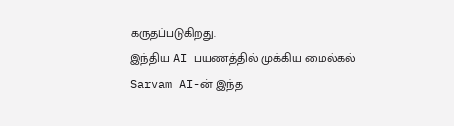கருதப்படுகிறது.
இந்திய AI பயணத்தில் முக்கிய மைல்கல்
Sarvam AI-ன் இந்த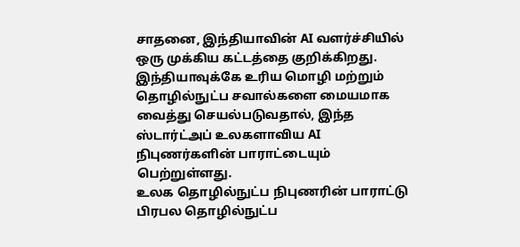சாதனை, இந்தியாவின் AI வளர்ச்சியில் ஒரு முக்கிய கட்டத்தை குறிக்கிறது. இந்தியாவுக்கே உரிய மொழி மற்றும் தொழில்நுட்ப சவால்களை மையமாக வைத்து செயல்படுவதால், இந்த ஸ்டார்ட்அப் உலகளாவிய AI நிபுணர்களின் பாராட்டையும் பெற்றுள்ளது.
உலக தொழில்நுட்ப நிபுணரின் பாராட்டு
பிரபல தொழில்நுட்ப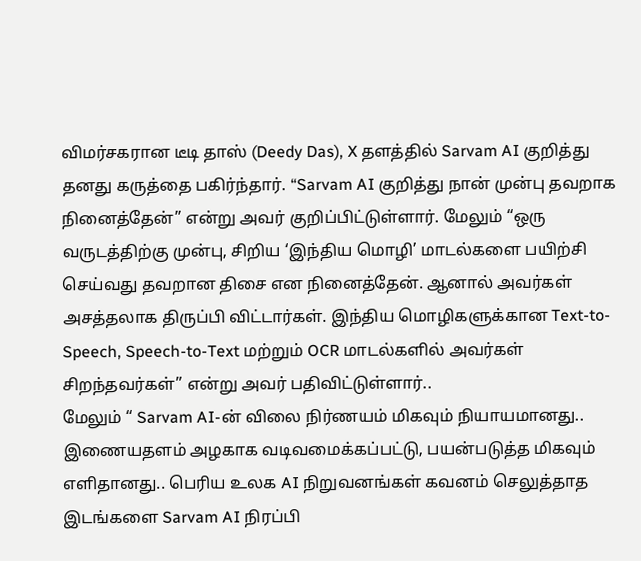விமர்சகரான டீடி தாஸ் (Deedy Das), X தளத்தில் Sarvam AI குறித்து தனது கருத்தை பகிர்ந்தார். “Sarvam AI குறித்து நான் முன்பு தவறாக நினைத்தேன்” என்று அவர் குறிப்பிட்டுள்ளார். மேலும் “ஒரு வருடத்திற்கு முன்பு, சிறிய ‘இந்திய மொழி’ மாடல்களை பயிற்சி செய்வது தவறான திசை என நினைத்தேன். ஆனால் அவர்கள் அசத்தலாக திருப்பி விட்டார்கள். இந்திய மொழிகளுக்கான Text-to-Speech, Speech-to-Text மற்றும் OCR மாடல்களில் அவர்கள் சிறந்தவர்கள்” என்று அவர் பதிவிட்டுள்ளார்..
மேலும் “ Sarvam AI-ன் விலை நிர்ணயம் மிகவும் நியாயமானது.. இணையதளம் அழகாக வடிவமைக்கப்பட்டு, பயன்படுத்த மிகவும் எளிதானது.. பெரிய உலக AI நிறுவனங்கள் கவனம் செலுத்தாத இடங்களை Sarvam AI நிரப்பி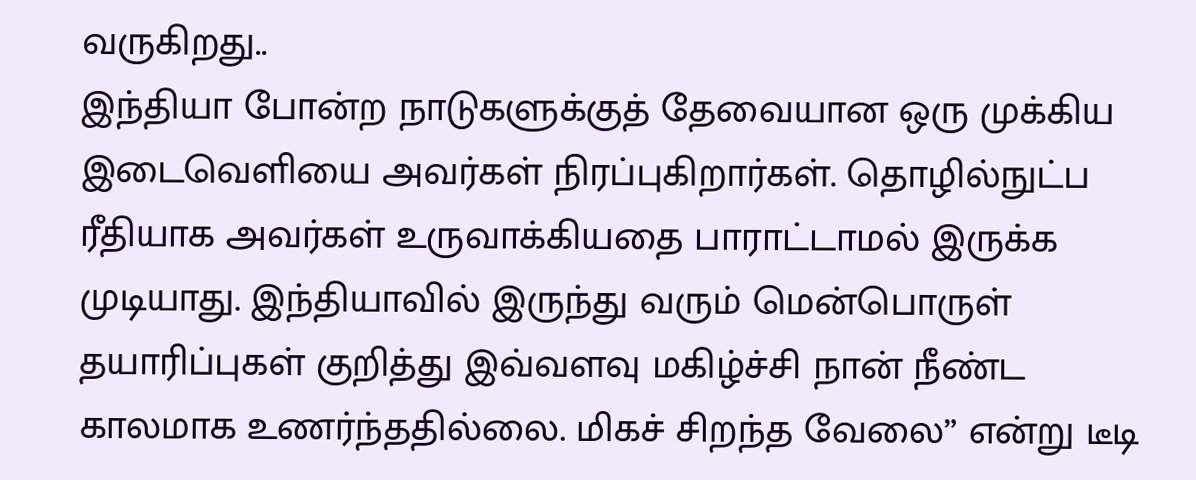வருகிறது..
இந்தியா போன்ற நாடுகளுக்குத் தேவையான ஒரு முக்கிய இடைவெளியை அவர்கள் நிரப்புகிறார்கள். தொழில்நுட்ப ரீதியாக அவர்கள் உருவாக்கியதை பாராட்டாமல் இருக்க முடியாது. இந்தியாவில் இருந்து வரும் மென்பொருள் தயாரிப்புகள் குறித்து இவ்வளவு மகிழ்ச்சி நான் நீண்ட காலமாக உணர்ந்ததில்லை. மிகச் சிறந்த வேலை” என்று டீடி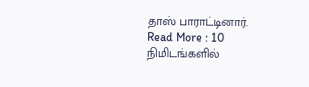தாஸ் பாராட்டினார்.
Read More : 10 நிமிடங்களில்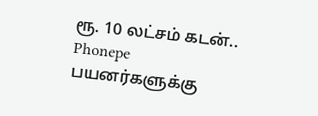ரூ. 10 லட்சம் கடன்.. Phonepe பயனர்களுக்கு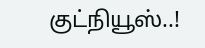குட்நியூஸ்..!